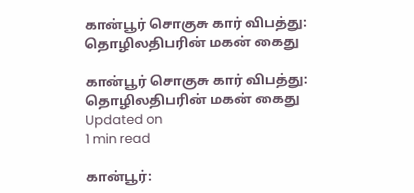கான்பூர் சொகுசு கார் விபத்து: தொழிலதிபரின் மகன் கைது

கான்பூர் சொகுசு கார் விபத்து: தொழிலதிபரின் மகன் கைது
Updated on
1 min read

கான்பூர்: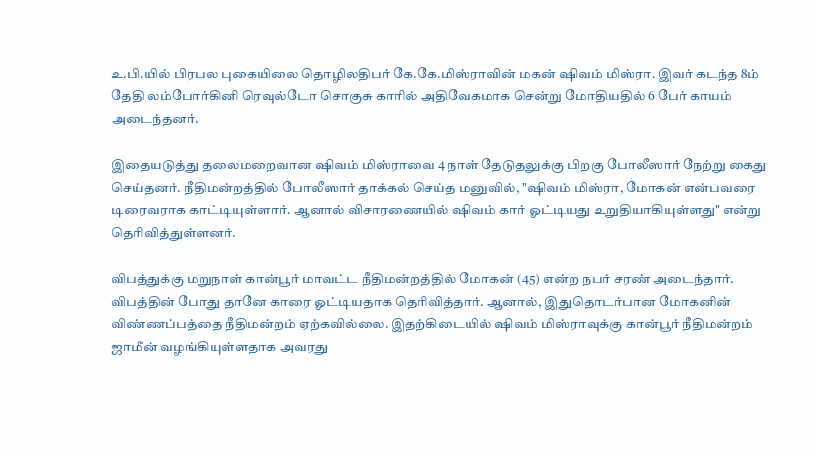உ.பி.யில் பிரபல புகையிலை தொழிலதிபர் கே.கே.மிஸ்ராவின் மகன் ஷிவம் மிஸ்ரா. இவர் கடந்த 8ம் தேதி லம்போர்கினி ரெவுல்டோ சொகுசு காரில் அதிவேகமாக சென்று மோதியதில் 6 பேர் காயம் அடைந்தனர்.

இதையடுத்து தலைமறைவான ஷிவம் மிஸ்ராவை 4 நாள் தேடுதலுக்கு பிறகு போலீஸார் நேற்று கைது செய்தனர். நீதிமன்றத்தில் போலீஸார் தாக்கல் செய்த மனுவில், "ஷிவம் மிஸ்ரா, மோகன் என்பவரை டிரைவராக காட்டியுள்ளார். ஆனால் விசாரணையில் ஷிவம் கார் ஓட்டியது உறுதியாகியுள்ளது" என்று தெரிவித்துள்ளனர்.

விபத்துக்கு மறுநாள் கான்பூர் மாவட்ட நீதிமன்றத்தில் மோகன் (45) என்ற நபர் சரண் அடைந்தார். விபத்தின் போது தானே காரை ஓட்டியதாக தெரிவித்தார். ஆனால், இதுதொடர்பான மோகனின் விண்ணப்பத்தை நீதிமன்றம் ஏற்கவில்லை. இதற்கிடையில் ஷிவம் மிஸ்ராவுக்கு கான்பூர் நீதிமன்றம் ஜாமீன் வழங்கியுள்ளதாக அவரது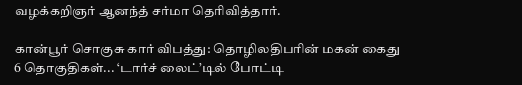வழக்கறிஞர் ஆனந்த் சர்மா தெரிவித்தார்.

கான்பூர் சொகுசு கார் விபத்து: தொழிலதிபரின் மகன் கைது
6 தொகுதிகள்... ‘டார்ச் லைட்’டில் போட்டி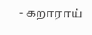- கறாராய்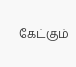கேட்கும்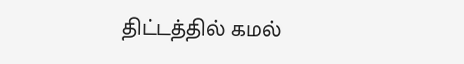திட்டத்தில் கமல்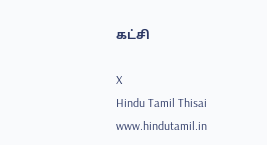கட்சி

X
Hindu Tamil Thisai
www.hindutamil.in